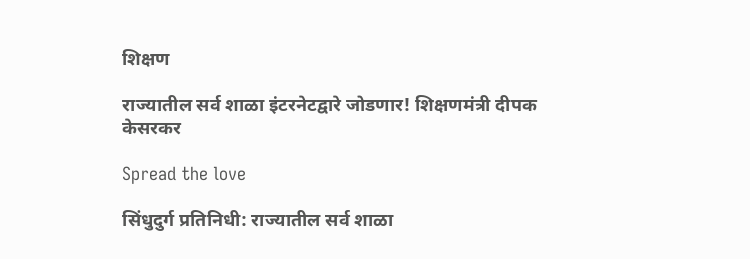शिक्षण

राज्यातील सर्व शाळा इंटरनेटद्वारे जोडणार! शिक्षणमंत्री दीपक केसरकर

Spread the love

सिंधुदुर्ग प्रतिनिधी: राज्यातील सर्व शाळा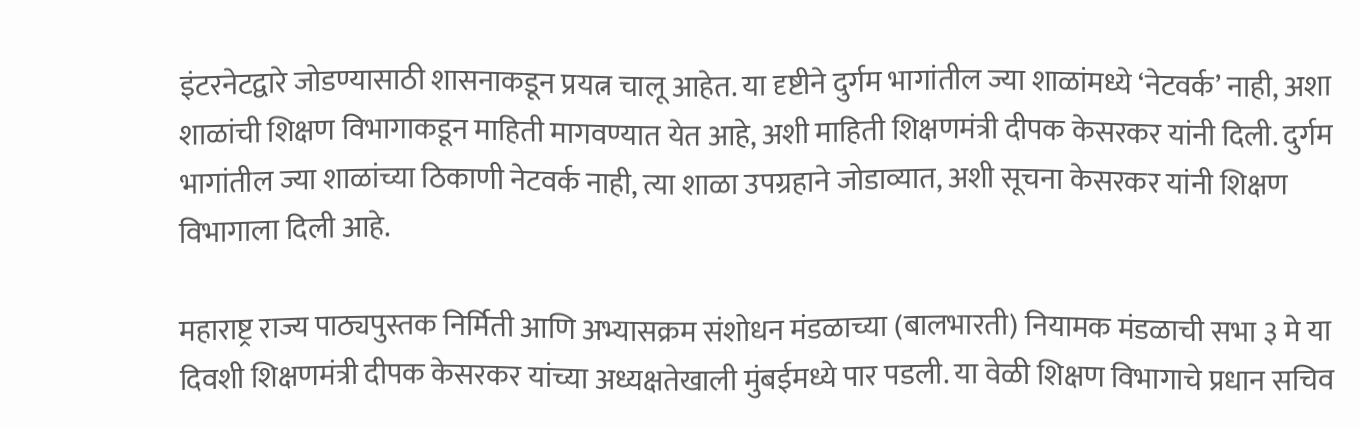इंटरनेटद्वारे जोडण्यासाठी शासनाकडून प्रयत्न चालू आहेत. या दृष्टीने दुर्गम भागांतील ज्या शाळांमध्ये ‘नेटवर्क’ नाही, अशा शाळांची शिक्षण विभागाकडून माहिती मागवण्यात येत आहे, अशी माहिती शिक्षणमंत्री दीपक केसरकर यांनी दिली. दुर्गम भागांतील ज्या शाळांच्या ठिकाणी नेटवर्क नाही, त्या शाळा उपग्रहाने जोडाव्यात, अशी सूचना केसरकर यांनी शिक्षण विभागाला दिली आहे.

महाराष्ट्र राज्य पाठ्यपुस्तक निर्मिती आणि अभ्यासक्रम संशोधन मंडळाच्या (बालभारती) नियामक मंडळाची सभा ३ मे या दिवशी शिक्षणमंत्री दीपक केसरकर यांच्या अध्यक्षतेखाली मुंबईमध्ये पार पडली. या वेळी शिक्षण विभागाचे प्रधान सचिव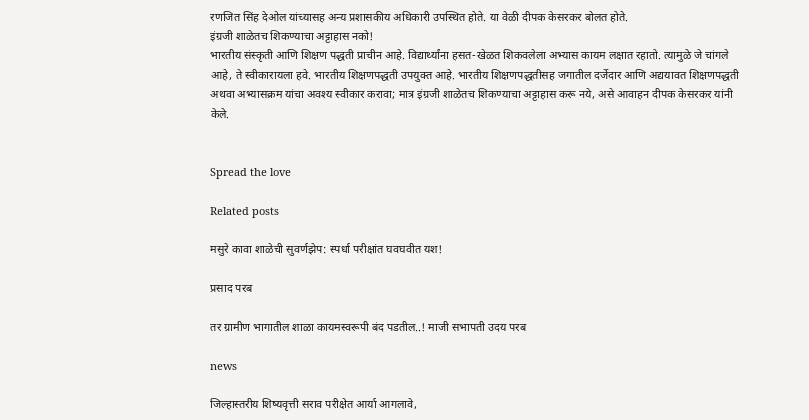रणजित सिंह देओल यांच्यासह अन्य प्रशासकीय अधिकारी उपस्थित होते. या वेळी दीपक केसरकर बोलत होते.
इंग्रजी शाळेतच शिकण्याचा अट्टाहास नको!
भारतीय संस्कृती आणि शिक्षण पद्धती प्राचीन आहे. विद्यार्थ्यांना हसत-खेळत शिकवलेला अभ्यास कायम लक्षात रहातो. त्यामुळे जे चांगले आहे, ते स्वीकारायला हवे. भारतीय शिक्षणपद्धती उपयुक्त आहे. भारतीय शिक्षणपद्धतीसह जगातील दर्जेदार आणि अद्ययावत शिक्षणपद्धती अथवा अभ्यासक्रम यांचा अवश्य स्वीकार करावा; मात्र इंग्रजी शाळेतच शिकण्याचा अट्टाहास करू नये, असे आवाहन दीपक केसरकर यांनी केले.


Spread the love

Related posts

मसुरे कावा शाळेची सुवर्णझेप: स्पर्धा परीक्षांत घवघवीत यश!

प्रसाद परब

तर ग्रामीण भागातील शाळा कायमस्वरूपी बंद पडतील..! माजी सभापती उदय परब

news

जिल्हास्तरीय शिष्यवृत्ती सराव परीक्षेत आर्या आगलावे,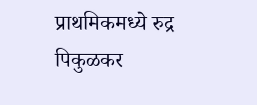प्राथमिकमध्ये रुद्र पिकुळकर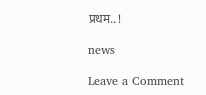प्रथम..!

news

Leave a Comment